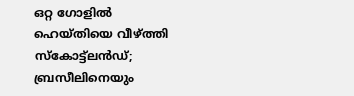ഒറ്റ ഗോളില്‍ ഹെയ്തിയെ വീഴ്ത്തി സ്‌കോട്ട്‌ലൻഡ്; ബ്രസീലിനെയും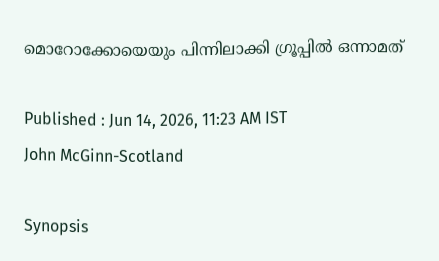മൊറോക്കോയെയും പിന്നിലാക്കി ഗ്രൂപ്പില്‍ ഒന്നാമത്

Published : Jun 14, 2026, 11:23 AM IST
John McGinn-Scotland

Synopsis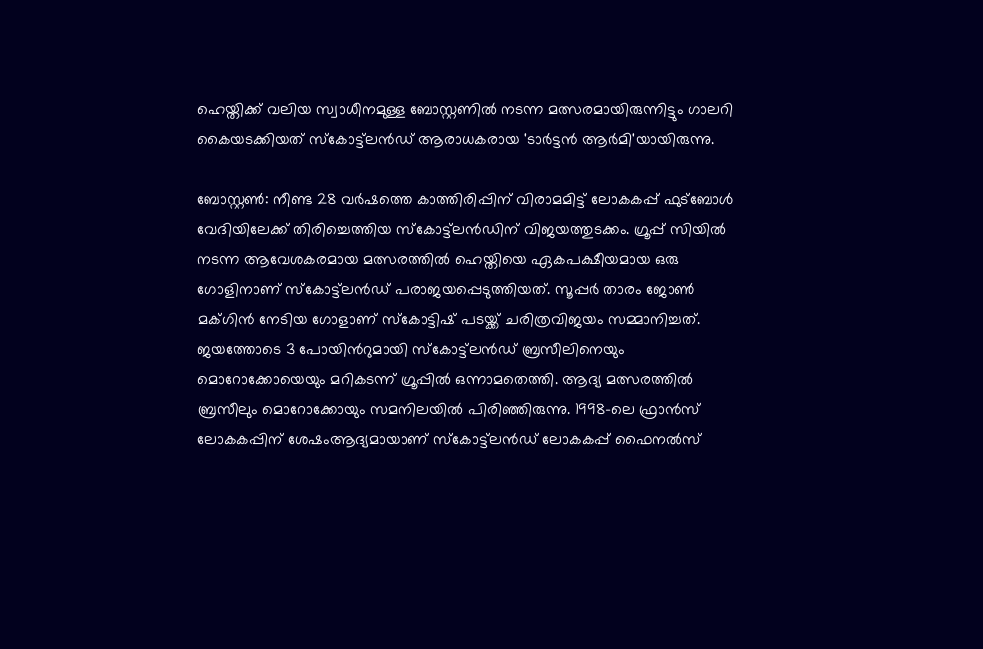ഹെയ്തിക്ക് വലിയ സ്വാധീനമുള്ള ബോസ്റ്റണിൽ നടന്ന മത്സരമായിരുന്നിട്ടും ഗാലറി കൈയടക്കിയത് സ്‌കോട്ട്‌ലൻഡ് ആരാധകരായ 'ടാർട്ടൻ ആർമി'യായിരുന്നു.

ബോസ്റ്റൺ: നീണ്ട 28 വർഷത്തെ കാത്തിരിപ്പിന് വിരാമമിട്ട് ലോകകപ്പ് ഫുട്ബോൾ വേദിയിലേക്ക് തിരിച്ചെത്തിയ സ്‌കോട്ട്‌ലൻഡിന് വിജയത്തുടക്കം. ഗ്രൂപ്പ് സിയിൽ നടന്ന ആവേശകരമായ മത്സരത്തിൽ ഹെയ്തിയെ ഏകപക്ഷീയമായ ഒരു ഗോളിനാണ് സ്‌കോട്ട്‌ലൻഡ് പരാജയപ്പെടുത്തിയത്. സൂപ്പർ താരം ജോൺ മക്ഗിൻ നേടിയ ഗോളാണ് സ്കോട്ടിഷ് പടയ്ക്ക് ചരിത്രവിജയം സമ്മാനിച്ചത്. ജയത്തോടെ 3 പോയിന്‍റുമായി സ്‌കോട്ട്‌ലൻഡ് ബ്രസീലിനെയും മൊറോക്കോയെയും മറികടന്ന് ഗ്രൂപ്പിൽ ഒന്നാമതെത്തി. ആദ്യ മത്സരത്തില്‍ ബ്രസീലും മൊറോക്കോയും സമനിലയില്‍ പിരിഞ്ഞിരുന്നു. 1998-ലെ ഫ്രാൻസ് ലോകകപ്പിന് ശേഷംആദ്യമായാണ് സ്‌കോട്ട്‌ലൻഡ് ലോകകപ്പ് ഫൈനൽസ്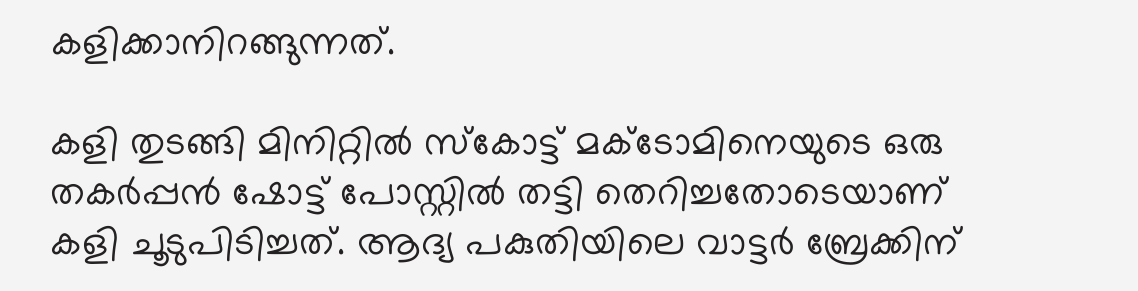കളിക്കാനിറങ്ങുന്നത്.

കളി തുടങ്ങി മിനിറ്റിൽ സ്കോട്ട് മക്ടോമിനെയുടെ ഒരു തകർപ്പൻ ഷോട്ട് പോസ്റ്റിൽ തട്ടി തെറിച്ചതോടെയാണ് കളി ചൂടുപിടിച്ചത്. ആദ്യ പകുതിയിലെ വാട്ടർ ബ്രേക്കിന്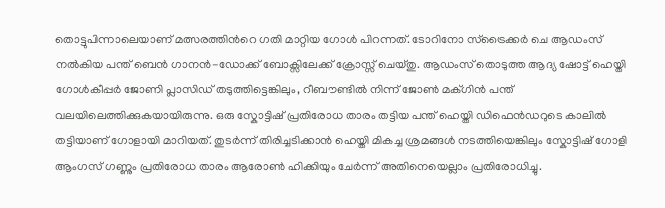തൊട്ടുപിന്നാലെയാണ് മത്സരത്തിന്‍റെ ഗതി മാറ്റിയ ഗോൾ പിറന്നത്. ടോറിനോ സ്ട്രൈക്കർ ചെ ആഡംസ് നൽകിയ പന്ത് ബെൻ ഗാനൻ-ഡോക്ക് ബോക്സിലേക്ക് ക്രോസ്സ് ചെയ്തു. ആഡംസ് തൊടുത്ത ആദ്യ ഷോട്ട് ഹെയ്തി ഗോൾകീപ്പർ ജോണി പ്ലാസിഡ് തടുത്തിട്ടെങ്കിലും, റീബൗണ്ടിൽ നിന്ന് ജോൺ മക്ഗിൻ പന്ത് വലയിലെത്തിക്കുകയായിരുന്നു. ഒരു സ്കോട്ടിഷ് പ്രതിരോധ താരം തട്ടിയ പന്ത് ഹെയ്തി ഡിഫെൻഡറുടെ കാലിൽ തട്ടിയാണ് ഗോളായി മാറിയത്. തുടർന്ന് തിരിച്ചടിക്കാൻ ഹെയ്തി മികച്ച ശ്രമങ്ങൾ നടത്തിയെങ്കിലും സ്കോട്ടിഷ് ഗോളി ആംഗസ് ഗണ്ണും പ്രതിരോധ താരം ആരോൺ ഹിക്കിയും ചേർന്ന് അതിനെയെല്ലാം പ്രതിരോധിച്ചു.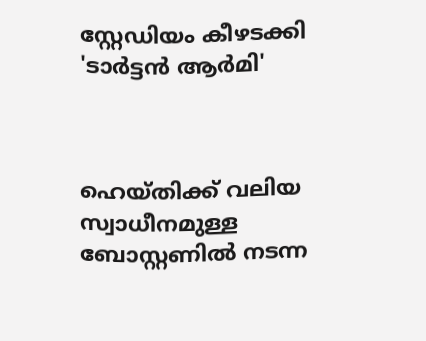സ്റ്റേഡിയം കീഴടക്കി 'ടാർട്ടൻ ആർമി'



ഹെയ്തിക്ക് വലിയ സ്വാധീനമുള്ള ബോസ്റ്റണിൽ നടന്ന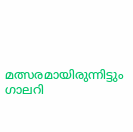മത്സരമായിരുന്നിട്ടും ഗാലറി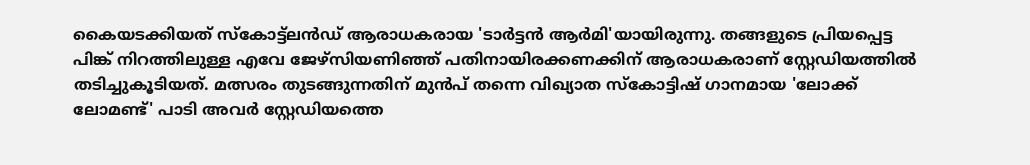കൈയടക്കിയത് സ്‌കോട്ട്‌ലൻഡ് ആരാധകരായ 'ടാർട്ടൻ ആർമി'യായിരുന്നു. തങ്ങളുടെ പ്രിയപ്പെട്ട പിങ്ക് നിറത്തിലുള്ള എവേ ജേഴ്‌സിയണിഞ്ഞ് പതിനായിരക്കണക്കിന് ആരാധകരാണ് സ്റ്റേഡിയത്തിൽ തടിച്ചുകൂടിയത്. മത്സരം തുടങ്ങുന്നതിന് മുൻപ് തന്നെ വിഖ്യാത സ്കോട്ടിഷ് ഗാനമായ 'ലോക്ക് ലോമണ്ട്' പാടി അവർ സ്റ്റേഡിയത്തെ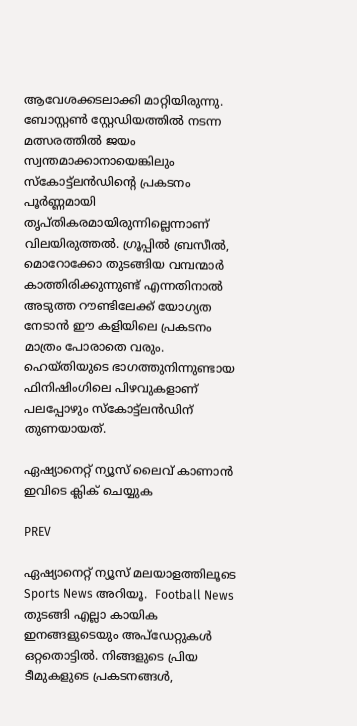ആവേശക്കടലാക്കി മാറ്റിയിരുന്നു. ബോസ്റ്റൺ സ്റ്റേഡിയത്തിൽ നടന്ന മത്സരത്തിൽ ജയം സ്വന്തമാക്കാനായെങ്കിലും സ്‌കോട്ട്‌ലൻഡിന്റെ പ്രകടനം പൂർണ്ണമായി തൃപ്തികരമായിരുന്നില്ലെന്നാണ് വിലയിരുത്തൽ. ഗ്രൂപ്പിൽ ബ്രസീൽ, മൊറോക്കോ തുടങ്ങിയ വമ്പന്മാർ കാത്തിരിക്കുന്നുണ്ട് എന്നതിനാൽ അടുത്ത റൗണ്ടിലേക്ക് യോഗ്യത നേടാൻ ഈ കളിയിലെ പ്രകടനം മാത്രം പോരാതെ വരും. ഹെയ്തിയുടെ ഭാഗത്തുനിന്നുണ്ടായ ഫിനിഷിംഗിലെ പിഴവുകളാണ് പലപ്പോഴും സ്‌കോട്ട്‌ലൻഡിന് തുണയായത്.

ഏഷ്യാനെറ്റ് ന്യൂസ് ലൈവ് കാണാന്‍ ഇവിടെ ക്ലിക് ചെയ്യുക

PREV

ഏഷ്യാനെറ്റ് ന്യൂസ് മലയാളത്തിലൂടെ Sports News അറിയൂ.  Football News തുടങ്ങി എല്ലാ കായിക ഇനങ്ങളുടെയും അപ്‌ഡേറ്റുകൾ ഒറ്റതൊട്ടിൽ. നിങ്ങളുടെ പ്രിയ ടീമുകളുടെ പ്രകടനങ്ങൾ,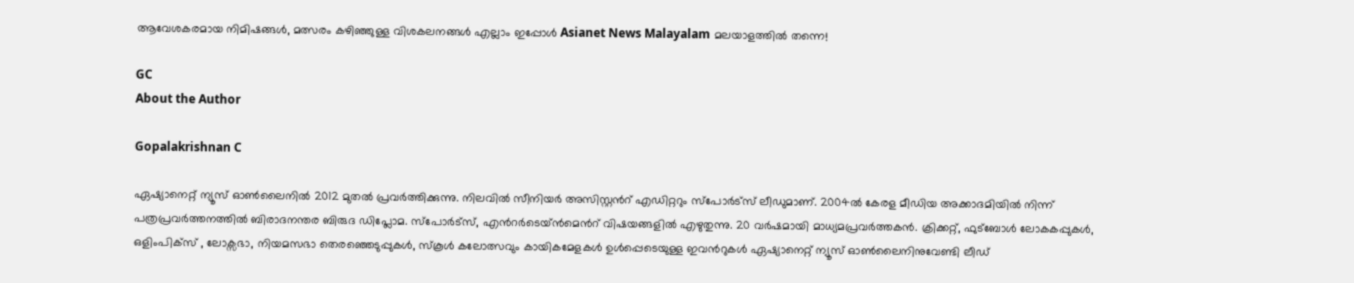ആവേശകരമായ നിമിഷങ്ങൾ, മത്സരം കഴിഞ്ഞുള്ള വിശകലനങ്ങൾ എല്ലാം ഇപ്പോൾ Asianet News Malayalam മലയാളത്തിൽ തന്നെ!

GC
About the Author

Gopalakrishnan C

ഏഷ്യാനെറ്റ് ന്യൂസ് ഓണ്‍ലൈനില്‍ 2012 മുതല്‍ പ്രവര്‍ത്തിക്കുന്നു. നിലവില്‍ സീനിയര്‍ അസിസ്റ്റന്‍റ് എഡിറ്ററും സ്പോർട്സ് ലീഡുമാണ്. 2004ൽ കേരള മീഡിയ അക്കാദമിയില്‍ നിന്ന് പത്രപ്രവര്‍ത്തനത്തില്‍ ബിരാദനന്തര ബിരുദ ഡിപ്ലോമ. സ്പോര്‍ട്സ്, എന്‍റര്‍ടെയ്ൻമെന്‍റ് വിഷയങ്ങളില്‍ എഴുതുന്നു. 20 വര്‍ഷമായി മാധ്യമപ്രവര്‍ത്തകൻ. ക്രിക്കറ്റ്, ഫുട്ബോള്‍ ലോകകപ്പുകൾ, ഒളിംപിക്സ് , ലോക്സഭാ, നിയമസഭാ തെരഞ്ഞെടുപ്പുകള്‍, സ്കൂള്‍ കലോത്സവും കായികമേളകള്‍ ഉള്‍പ്പെടെയുള്ള ഇവന്‍റുകള്‍ ഏഷ്യാനെറ്റ് ന്യൂസ് ഓണ്‍ലൈനിനുവേണ്ടി ലീഡ്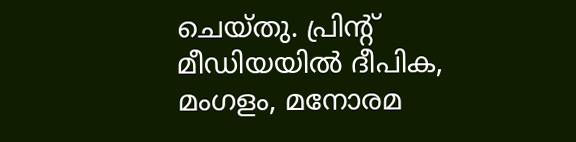ചെയ്തു. പ്രിന്‍റ് മീഡിയയില്‍ ദീപിക, മംഗളം, മനോരമ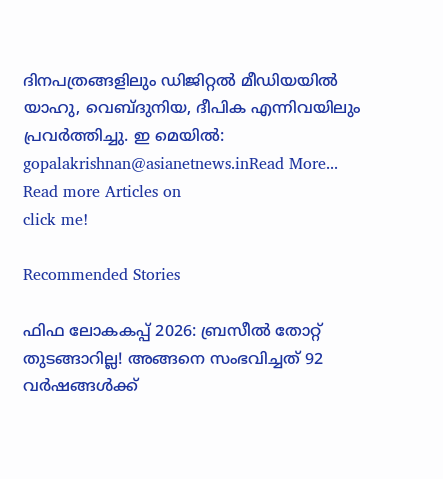ദിനപത്രങ്ങളിലും ഡിജിറ്റൽ മീഡിയയില്‍ യാഹു, വെബ്ദുനിയ, ദീപിക എന്നിവയിലും പ്രവര്‍ത്തിച്ചു. ഇ മെയില്‍: gopalakrishnan@asianetnews.inRead More...
Read more Articles on
click me!

Recommended Stories

ഫിഫ ലോകകപ്പ് 2026: ബ്രസീല്‍ തോറ്റ് തുടങ്ങാറില്ല! അങ്ങനെ സംഭവിച്ചത് 92 വർഷങ്ങള്‍ക്ക്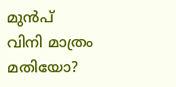മുൻപ്
വിനി മാത്രം മതിയോ?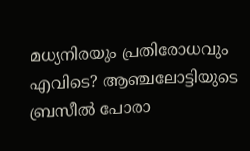മധ്യനിരയും പ്രതിരോധവും എവിടെ? ആഞ്ചലോട്ടിയുടെ ബ്രസീല്‍ പോരാ